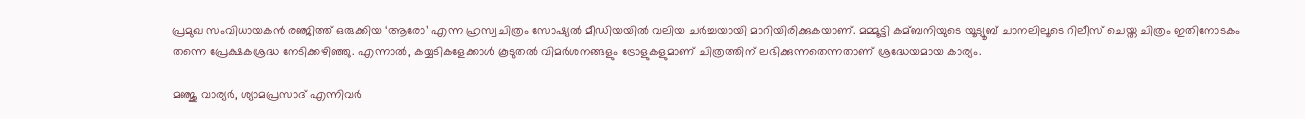പ്രമുഖ സംവിധായകൻ രഞ്ജിത്ത് ഒരുക്കിയ ‘ആരോ’ എന്ന ഹ്രസ്വചിത്രം സോഷ്യല്‍ മീഡിയയില്‍ വലിയ ചർച്ചയായി മാറിയിരിക്കുകയാണ്. മമ്മൂട്ടി കമ്ബനിയുടെ യൂട്യൂബ് ചാനലിലൂടെ റിലീസ് ചെയ്ത ചിത്രം ഇതിനോടകം തന്നെ പ്രേക്ഷകശ്രദ്ധ നേടിക്കഴിഞ്ഞു. എന്നാല്‍, കയ്യടികളേക്കാള്‍ കൂടുതല്‍ വിമർശനങ്ങളും ട്രോളുകളുമാണ് ചിത്രത്തിന് ലഭിക്കുന്നതെന്നതാണ് ശ്രദ്ധേയമായ കാര്യം.

മഞ്ജു വാര്യർ, ശ്യാമപ്രസാദ് എന്നിവർ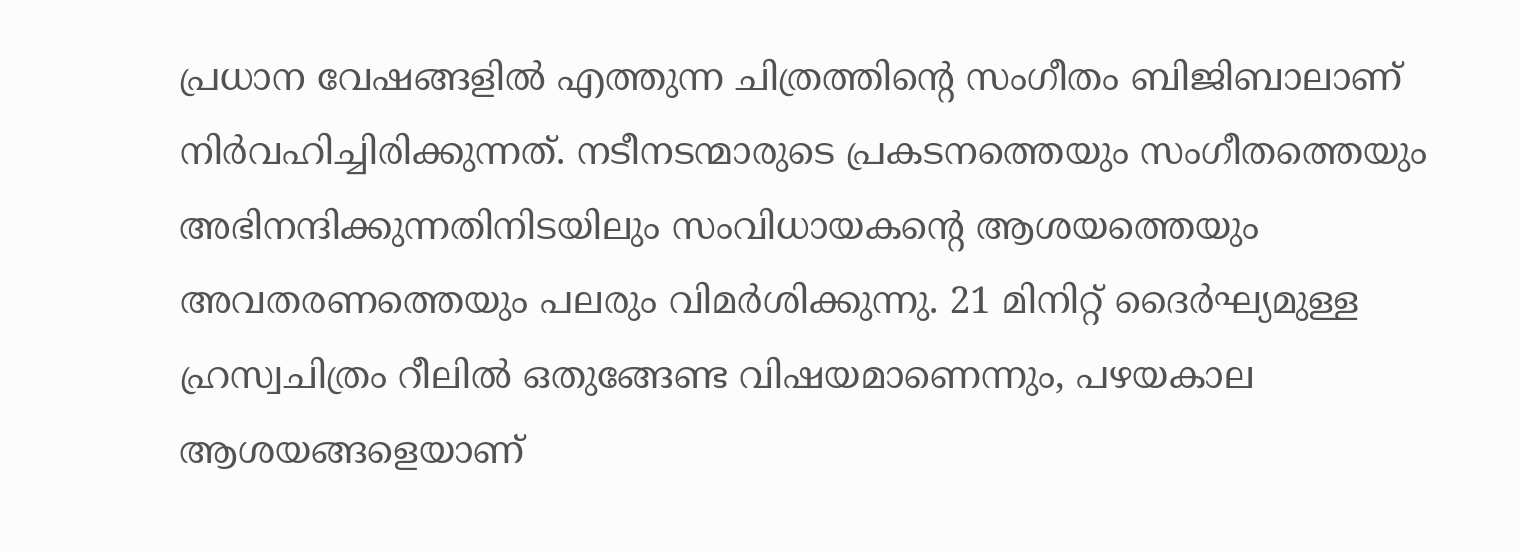പ്രധാന വേഷങ്ങളില്‍ എത്തുന്ന ചിത്രത്തിൻ്റെ സംഗീതം ബിജിബാലാണ് നിർവഹിച്ചിരിക്കുന്നത്. നടീനടന്മാരുടെ പ്രകടനത്തെയും സംഗീതത്തെയും അഭിനന്ദിക്കുന്നതിനിടയിലും സംവിധായകൻ്റെ ആശയത്തെയും അവതരണത്തെയും പലരും വിമർശിക്കുന്നു. 21 മിനിറ്റ് ദൈർഘ്യമുള്ള ഹ്രസ്വചിത്രം റീലില്‍ ഒതുങ്ങേണ്ട വിഷയമാണെന്നും, പഴയകാല ആശയങ്ങളെയാണ്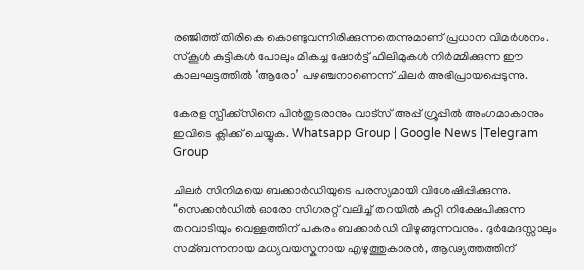രഞ്ജിത്ത് തിരികെ കൊണ്ടുവന്നിരിക്കുന്നതെന്നുമാണ് പ്രധാന വിമർശനം. സ്കൂള്‍ കുട്ടികള്‍ പോലും മികച്ച ഷോർട്ട് ഫിലിമുകള്‍ നിർമ്മിക്കുന്ന ഈ കാലഘട്ടത്തില്‍ ‘ആരോ’ പഴഞ്ചനാണെന്ന് ചിലർ അഭിപ്രായപ്പെടുന്നു.

കേരള സ്പീക്ക്സിനെ പിൻതുടരാനും വാട്സ് അപ്പ് ഗ്രൂപ്പിൽ അംഗമാകാനും ഇവിടെ ക്ലിക്ക് ചെയ്യുക. Whatsapp Group | Google News |Telegram Group

ചിലർ സിനിമയെ ബക്കാർഡിയുടെ പരസ്യമായി വിശേഷിപ്പിക്കുന്നു. “സെക്കൻഡില്‍ ഓരോ സിഗരറ്റ് വലിച്ച്‌ തറയില്‍ കുറ്റി നിക്ഷേപിക്കുന്ന തറവാടിയും വെള്ളത്തിന് പകരം ബക്കാർഡി വിഴുങ്ങുന്നവനും. ദുർമേദസ്സാലും സമ്ബന്നനായ മധ്യവയസ്കനായ എഴുത്തുകാരൻ, ആഢ്യത്തത്തിന്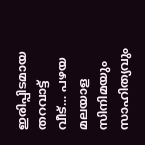ഇരിപ്പിടമായ തറവാട്ട് വീട്… പഴയ മലയാള സിനിമയും സാഹിത്യവും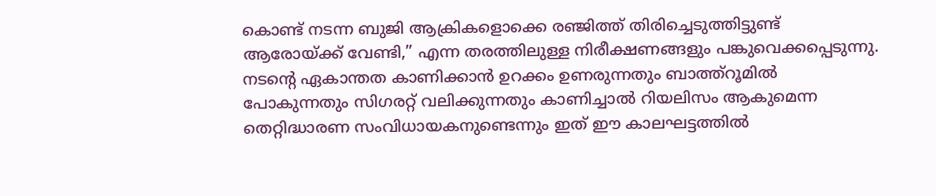കൊണ്ട് നടന്ന ബുജി ആക്രികളൊക്കെ രഞ്ജിത്ത് തിരിച്ചെടുത്തിട്ടുണ്ട് ആരോയ്ക്ക് വേണ്ടി,” എന്ന തരത്തിലുള്ള നിരീക്ഷണങ്ങളും പങ്കുവെക്കപ്പെടുന്നു. നടൻ്റെ ഏകാന്തത കാണിക്കാൻ ഉറക്കം ഉണരുന്നതും ബാത്ത്റൂമില്‍ പോകുന്നതും സിഗരറ്റ് വലിക്കുന്നതും കാണിച്ചാല്‍ റിയലിസം ആകുമെന്ന തെറ്റിദ്ധാരണ സംവിധായകനുണ്ടെന്നും ഇത് ഈ കാലഘട്ടത്തില്‍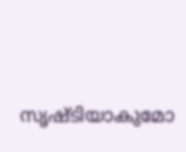സൃഷ്ടിയാകുമോ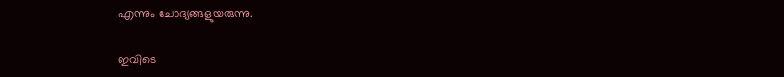എന്നും ചോദ്യങ്ങളുയരുന്നു.

ഇവിടെ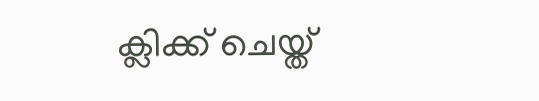ക്ലിക്ക് ചെയ്ത്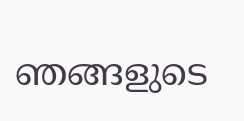ഞങ്ങളുടെ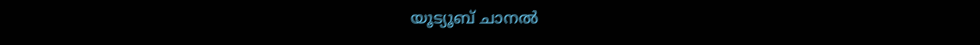യൂട്യൂബ് ചാനൽ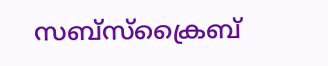സബ്സ്ക്രൈബ്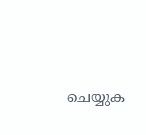ചെയ്യുക